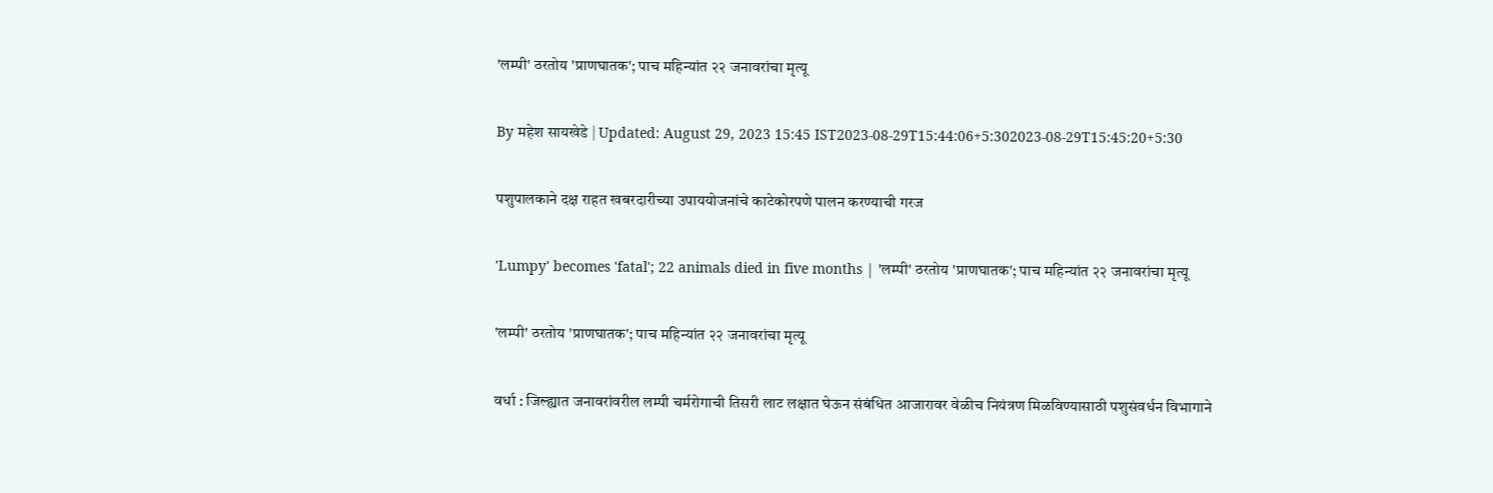'लम्पी' ठरतोय 'प्राणघातक'; पाच महिन्यांत २२ जनावरांचा मृत्यू

By महेश सायखेडे | Updated: August 29, 2023 15:45 IST2023-08-29T15:44:06+5:302023-08-29T15:45:20+5:30

पशुपालकाने दक्ष राहत खबरदारीच्या उपाययोजनांचे काटेकोरपणे पालन करण्याची गरज

'Lumpy' becomes 'fatal'; 22 animals died in five months | 'लम्पी' ठरतोय 'प्राणघातक'; पाच महिन्यांत २२ जनावरांचा मृत्यू

'लम्पी' ठरतोय 'प्राणघातक'; पाच महिन्यांत २२ जनावरांचा मृत्यू

वर्धा : जिल्ह्यात जनावरांवरील लम्पी चर्मरोगाची तिसरी लाट लक्षात घेऊन संबंधित आजारावर वेळीच नियंत्रण मिळविण्यासाठी पशुसंवर्धन विभागाने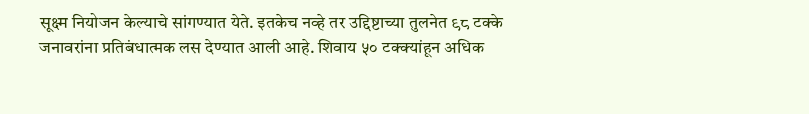सूक्ष्म नियोजन केल्याचे सांगण्यात येते. इतकेच नव्हे तर उद्दिष्टाच्या तुलनेत ९८ टक्के जनावरांना प्रतिबंधात्मक लस देण्यात आली आहे. शिवाय ५० टक्क्यांहून अधिक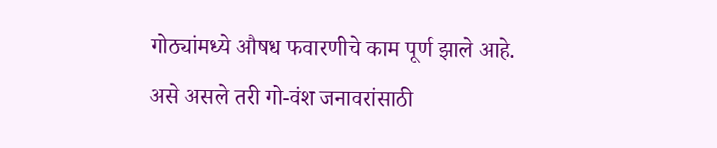गोठ्यांमध्ये औषध फवारणीचे काम पूर्ण झाले आहे. असे असले तरी गो-वंश जनावरांसाठी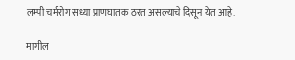लम्पी चर्मरोग सध्या प्राणघातक ठरत असल्याचे दिसून येत आहे.

मागील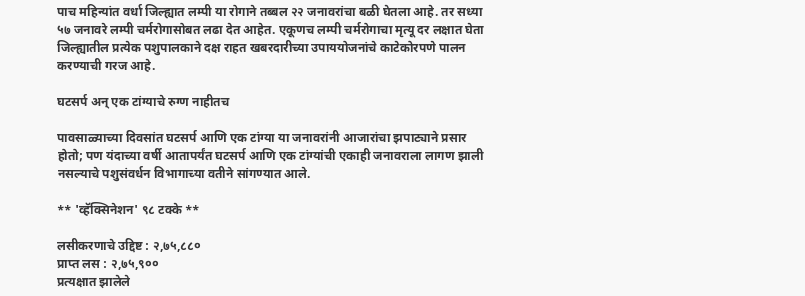पाच महिन्यांत वर्धा जिल्ह्यात लम्पी या रोगाने तब्बल २२ जनावरांचा बळी घेतला आहे. तर सध्या ५७ जनावरे लम्पी चर्मरोगासोबत लढा देत आहेत. एकूणच लम्पी चर्मरोगाचा मृत्यू दर लक्षात घेता जिल्ह्यातील प्रत्येक पशुपालकाने दक्ष राहत खबरदारीच्या उपाययोजनांचे काटेकोरपणे पालन करण्याची गरज आहे.

घटसर्प अन् एक टांग्याचे रुग्ण नाहीतच

पावसाळ्याच्या दिवसांत घटसर्प आणि एक टांग्या या जनावरांनी आजारांचा झपाट्याने प्रसार होतो; पण यंदाच्या वर्षी आतापर्यंत घटसर्प आणि एक टांग्यांची एकाही जनावराला लागण झाली नसल्याचे पशुसंवर्धन विभागाच्या वतीने सांगण्यात आले.

** 'व्हॅक्सिनेशन' ९८ टक्के **

लसीकरणाचे उद्दिष्ट : २,७५,८८०
प्राप्त लस : २,७५,९००
प्रत्यक्षात झालेले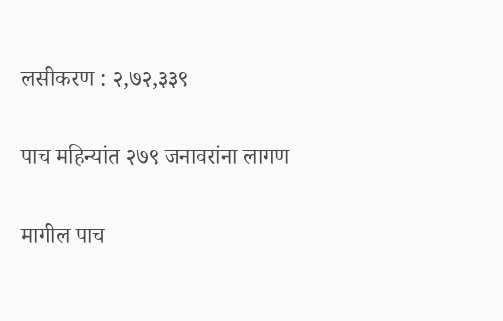लसीकरण : २,७२,३३९

पाच महिन्यांत २७९ जनावरांना लागण

मागील पाच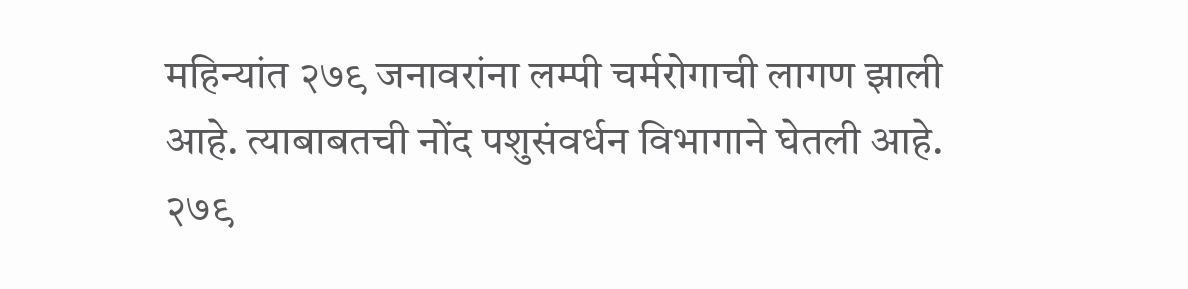महिन्यांत २७९ जनावरांना लम्पी चर्मरोगाची लागण झाली आहे. त्याबाबतची नोंद पशुसंवर्धन विभागाने घेतली आहे. २७९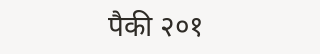पैकी २०१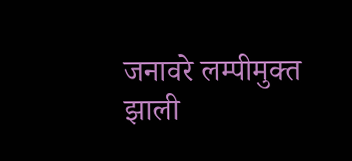जनावरे लम्पीमुक्त झाली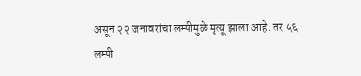असून २२ जनावरांचा लम्पीमुळे मृत्यू झाला आहे. तर ५६ लम्पी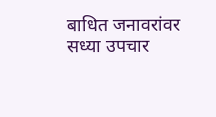बाधित जनावरांवर सध्या उपचार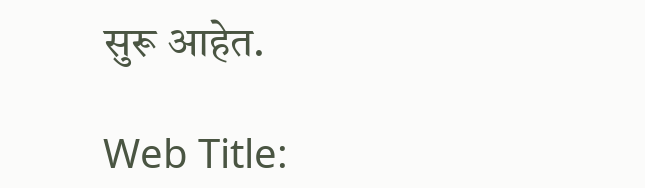सुरू आहेत.

Web Title: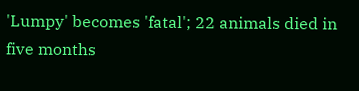'Lumpy' becomes 'fatal'; 22 animals died in five months